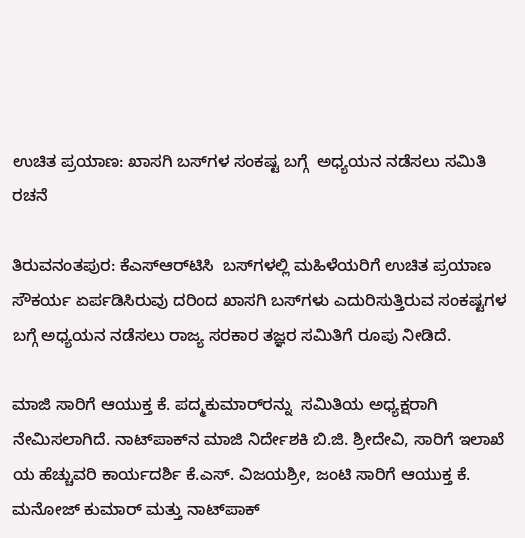ಉಚಿತ ಪ್ರಯಾಣ: ಖಾಸಗಿ ಬಸ್‌ಗಳ ಸಂಕಷ್ಟ ಬಗ್ಗೆ  ಅಧ್ಯಯನ ನಡೆಸಲು ಸಮಿತಿ ರಚನೆ

ತಿರುವನಂತಪುರ: ಕೆಎಸ್‌ಆರ್‌ಟಿಸಿ  ಬಸ್‌ಗಳಲ್ಲಿ ಮಹಿಳೆಯರಿಗೆ ಉಚಿತ ಪ್ರಯಾಣ ಸೌಕರ್ಯ ಏರ್ಪಡಿಸಿರುವು ದರಿಂದ ಖಾಸಗಿ ಬಸ್‌ಗಳು ಎದುರಿಸುತ್ತಿರುವ ಸಂಕಷ್ಟಗಳ ಬಗ್ಗೆ ಅಧ್ಯಯನ ನಡೆಸಲು ರಾಜ್ಯ ಸರಕಾರ ತಜ್ಞರ ಸಮಿತಿಗೆ ರೂಪು ನೀಡಿದೆ.

ಮಾಜಿ ಸಾರಿಗೆ ಆಯುಕ್ತ ಕೆ. ಪದ್ಮಕುಮಾರ್‌ರನ್ನು  ಸಮಿತಿಯ ಅಧ್ಯಕ್ಷರಾಗಿ ನೇಮಿಸಲಾಗಿದೆ. ನಾಟ್‌ಪಾಕ್‌ನ ಮಾಜಿ ನಿರ್ದೇಶಕಿ ಬಿ.ಜಿ. ಶ್ರೀದೇವಿ, ಸಾರಿಗೆ ಇಲಾಖೆ ಯ ಹೆಚ್ಚುವರಿ ಕಾರ್ಯದರ್ಶಿ ಕೆ.ಎಸ್. ವಿಜಯಶ್ರೀ, ಜಂಟಿ ಸಾರಿಗೆ ಆಯುಕ್ತ ಕೆ. ಮನೋಜ್ ಕುಮಾರ್ ಮತ್ತು ನಾಟ್‌ಪಾಕ್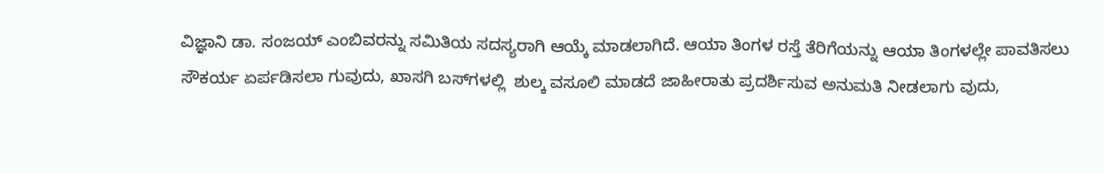ವಿಜ್ಞಾನಿ ಡಾ. ಸಂಜಯ್ ಎಂಬಿವರನ್ನು ಸಮಿತಿಯ ಸದಸ್ಯರಾಗಿ ಆಯ್ಕೆ ಮಾಡಲಾಗಿದೆ. ಆಯಾ ತಿಂಗಳ ರಸ್ತೆ ತೆರಿಗೆಯನ್ನು ಆಯಾ ತಿಂಗಳಲ್ಲೇ ಪಾವತಿಸಲು ಸೌಕರ್ಯ ಏರ್ಪಡಿಸಲಾ ಗುವುದು, ಖಾಸಗಿ ಬಸ್‌ಗಳಲ್ಲಿ  ಶುಲ್ಕ ವಸೂಲಿ ಮಾಡದೆ ಜಾಹೀರಾತು ಪ್ರದರ್ಶಿಸುವ ಅನುಮತಿ ನೀಡಲಾಗು ವುದು,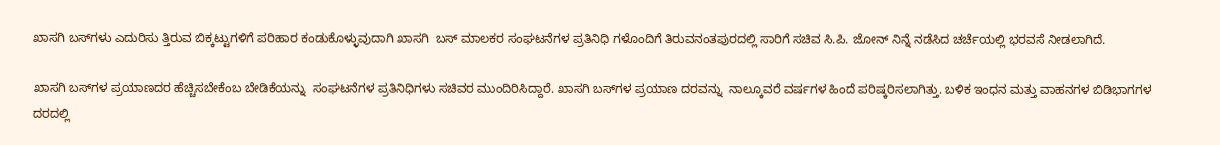ಖಾಸಗಿ ಬಸ್‌ಗಳು ಎದುರಿಸು ತ್ತಿರುವ ಬಿಕ್ಕಟ್ಟುಗಳಿಗೆ ಪರಿಹಾರ ಕಂಡುಕೊಳ್ಳುವುದಾಗಿ ಖಾಸಗಿ  ಬಸ್ ಮಾಲಕರ ಸಂಘಟನೆಗಳ ಪ್ರತಿನಿಧಿ ಗಳೊಂದಿಗೆ ತಿರುವನಂತಪುರದಲ್ಲಿ ಸಾರಿಗೆ ಸಚಿವ ಸಿ.ಪಿ. ಜೋನ್ ನಿನ್ನೆ ನಡೆಸಿದ ಚರ್ಚೆಯಲ್ಲಿ ಭರವಸೆ ನೀಡಲಾಗಿದೆ.

ಖಾಸಗಿ ಬಸ್‌ಗಳ ಪ್ರಯಾಣದರ ಹೆಚ್ಚಿಸಬೇಕೆಂಬ ಬೇಡಿಕೆಯನ್ನು  ಸಂಘಟನೆಗಳ ಪ್ರತಿನಿಧಿಗಳು ಸಚಿವರ ಮುಂದಿರಿಸಿದ್ದಾರೆ. ಖಾಸಗಿ ಬಸ್‌ಗಳ ಪ್ರಯಾಣ ದರವನ್ನು  ನಾಲ್ಕೂವರೆ ವರ್ಷಗಳ ಹಿಂದೆ ಪರಿಷ್ಕರಿಸಲಾಗಿತ್ತು. ಬಳಿಕ ಇಂಧನ ಮತ್ತು ವಾಹನಗಳ ಬಿಡಿಭಾಗಗಳ ದರದಲ್ಲಿ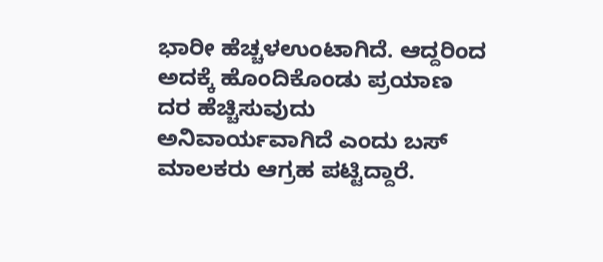ಭಾರೀ ಹೆಚ್ಚಳಉಂಟಾಗಿದೆ. ಆದ್ದರಿಂದ ಅದಕ್ಕೆ ಹೊಂದಿಕೊಂಡು ಪ್ರಯಾಣ ದರ ಹೆಚ್ಚಿಸುವುದು ಅನಿವಾರ್ಯವಾಗಿದೆ ಎಂದು ಬಸ್ ಮಾಲಕರು ಆಗ್ರಹ ಪಟ್ಟಿದ್ದಾರೆ.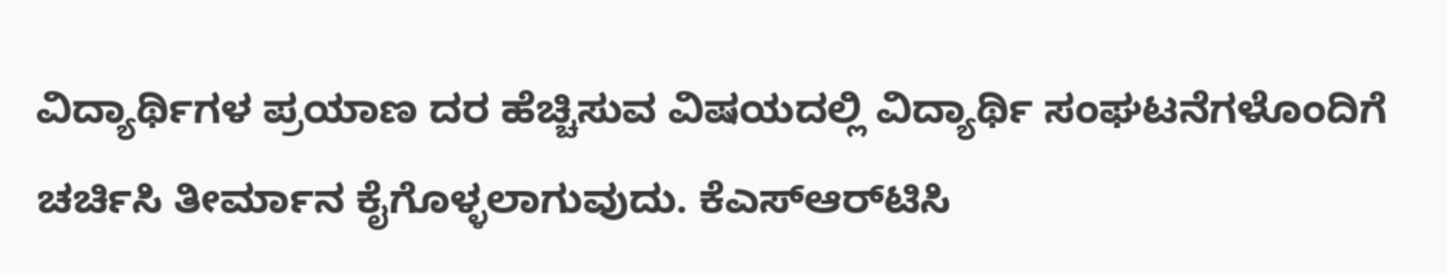ವಿದ್ಯಾರ್ಥಿಗಳ ಪ್ರಯಾಣ ದರ ಹೆಚ್ಚಿಸುವ ವಿಷಯದಲ್ಲಿ ವಿದ್ಯಾರ್ಥಿ ಸಂಘಟನೆಗಳೊಂದಿಗೆ ಚರ್ಚಿಸಿ ತೀರ್ಮಾನ ಕೈಗೊಳ್ಳಲಾಗುವುದು. ಕೆಎಸ್‌ಆರ್‌ಟಿಸಿ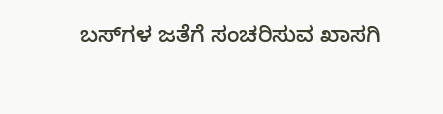ಬಸ್‌ಗಳ ಜತೆಗೆ ಸಂಚರಿಸುವ ಖಾಸಗಿ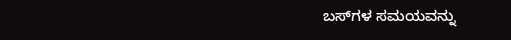ಬಸ್‌ಗಳ ಸಮಯವನ್ನು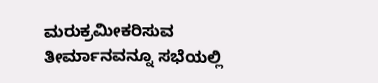ಮರುಕ್ರಮೀಕರಿಸುವ ತೀರ್ಮಾನವನ್ನೂ ಸಭೆಯಲ್ಲಿ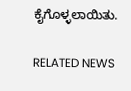ಕೈಗೊಳ್ಳಲಾಯಿತು.

RELATED NEWS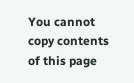You cannot copy contents of this page